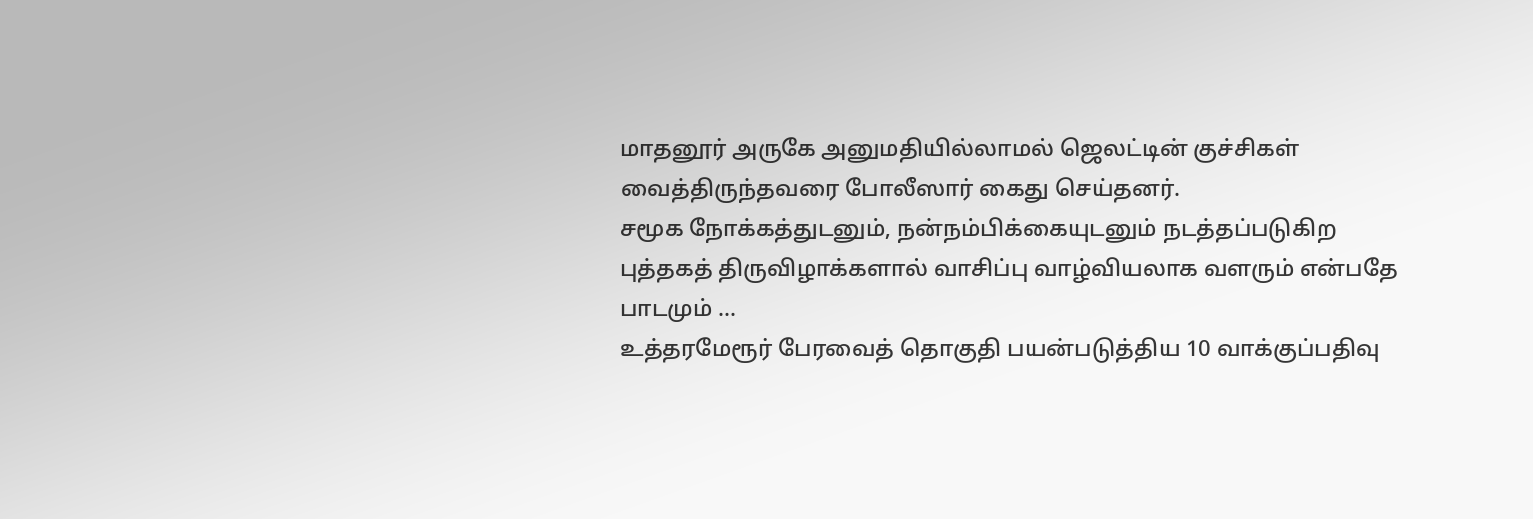மாதனூர் அருகே அனுமதியில்லாமல் ஜெலட்டின் குச்சிகள் வைத்திருந்தவரை போலீஸார் கைது செய்தனர்.
சமூக நோக்கத்துடனும், நன்நம்பிக்கையுடனும் நடத்தப்படுகிற புத்தகத் திருவிழாக்களால் வாசிப்பு வாழ்வியலாக வளரும் என்பதே பாடமும் ...
உத்தரமேரூர் பேரவைத் தொகுதி பயன்படுத்திய 10 வாக்குப்பதிவு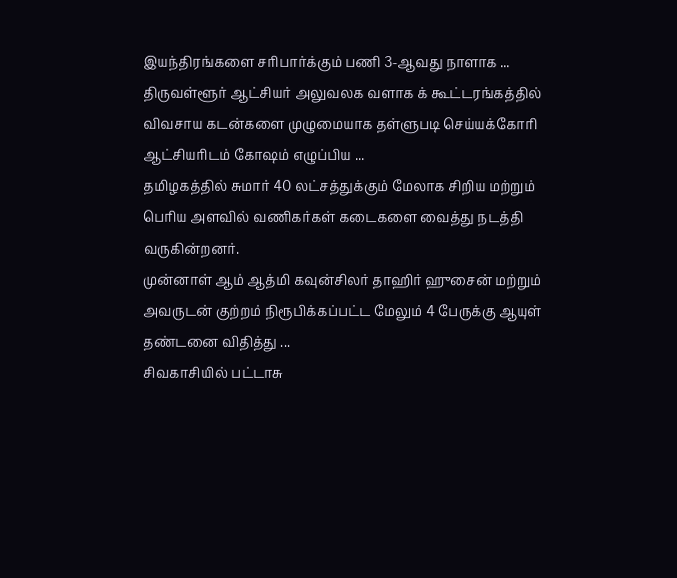இயந்திரங்களை சரிபார்க்கும் பணி 3-ஆவது நாளாக ...
திருவள்ளூர் ஆட்சியர் அலுவலக வளாக க் கூட்டரங்கத்தில் விவசாய கடன்களை முழுமையாக தள்ளுபடி செய்யக்கோரி ஆட்சியரிடம் கோஷம் எழுப்பிய ...
தமிழகத்தில் சுமார் 40 லட்சத்துக்கும் மேலாக சிறிய மற்றும் பெரிய அளவில் வணிகர்கள் கடைகளை வைத்து நடத்தி வருகின்றனர்.
முன்னாள் ஆம் ஆத்மி கவுன்சிலர் தாஹிர் ஹுசைன் மற்றும் அவருடன் குற்றம் நிரூபிக்கப்பட்ட மேலும் 4 பேருக்கு ஆயுள் தண்டனை விதித்து ...
சிவகாசியில் பட்டாசு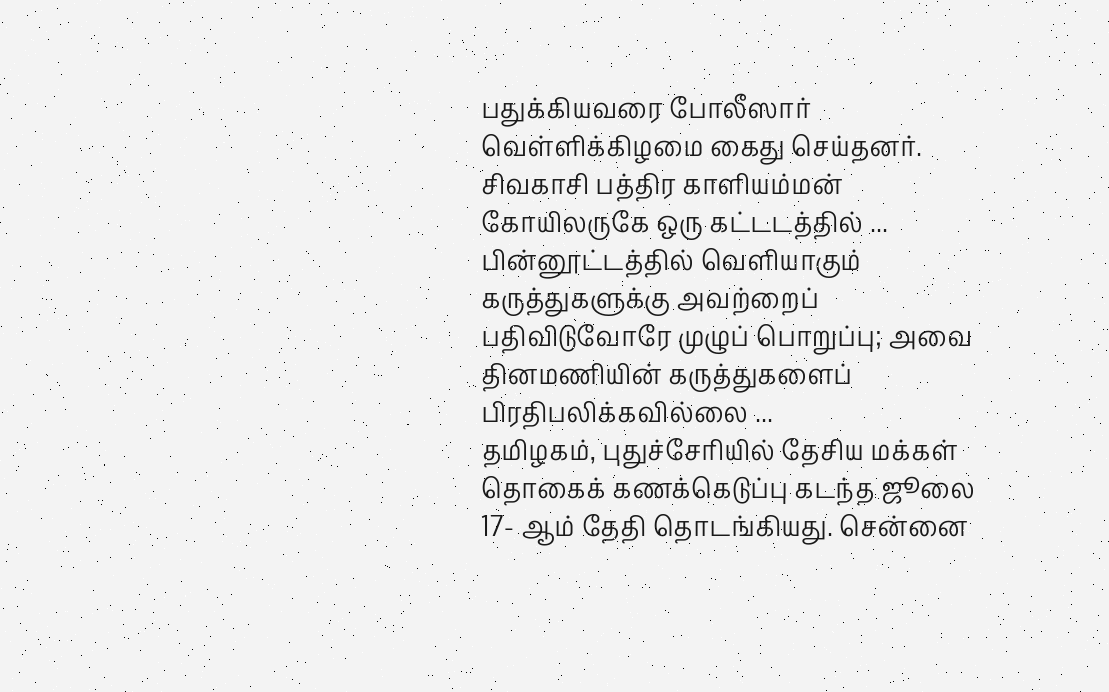பதுக்கியவரை போலீஸார் வெள்ளிக்கிழமை கைது செய்தனர். சிவகாசி பத்திர காளியம்மன் கோயிலருகே ஒரு கட்டடத்தில் ...
பின்னூட்டத்தில் வெளியாகும் கருத்துகளுக்கு அவற்றைப் பதிவிடுவோரே முழுப் பொறுப்பு; அவை தினமணியின் கருத்துகளைப் பிரதிபலிக்கவில்லை ...
தமிழகம், புதுச்சேரியில் தேசிய மக்கள் தொகைக் கணக்கெடுப்பு கடந்த ஜூலை 17- ஆம் தேதி தொடங்கியது. சென்னை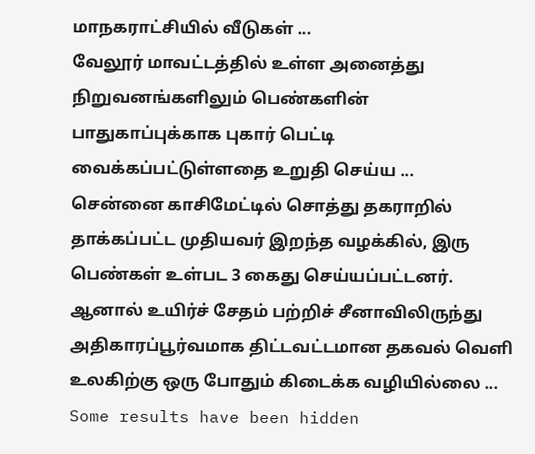மாநகராட்சியில் வீடுகள் ...
வேலூர் மாவட்டத்தில் உள்ள அனைத்து நிறுவனங்களிலும் பெண்களின் பாதுகாப்புக்காக புகார் பெட்டி வைக்கப்பட்டுள்ளதை உறுதி செய்ய ...
சென்னை காசிமேட்டில் சொத்து தகராறில் தாக்கப்பட்ட முதியவர் இறந்த வழக்கில், இரு பெண்கள் உள்பட 3 கைது செய்யப்பட்டனர்.
ஆனால் உயிர்ச் சேதம் பற்றிச் சீனாவிலிருந்து அதிகாரப்பூர்வமாக திட்டவட்டமான தகவல் வெளி உலகிற்கு ஒரு போதும் கிடைக்க வழியில்லை ...
Some results have been hidden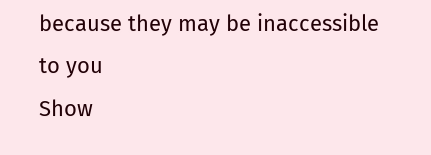because they may be inaccessible to you
Show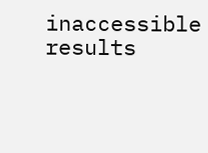inaccessible results